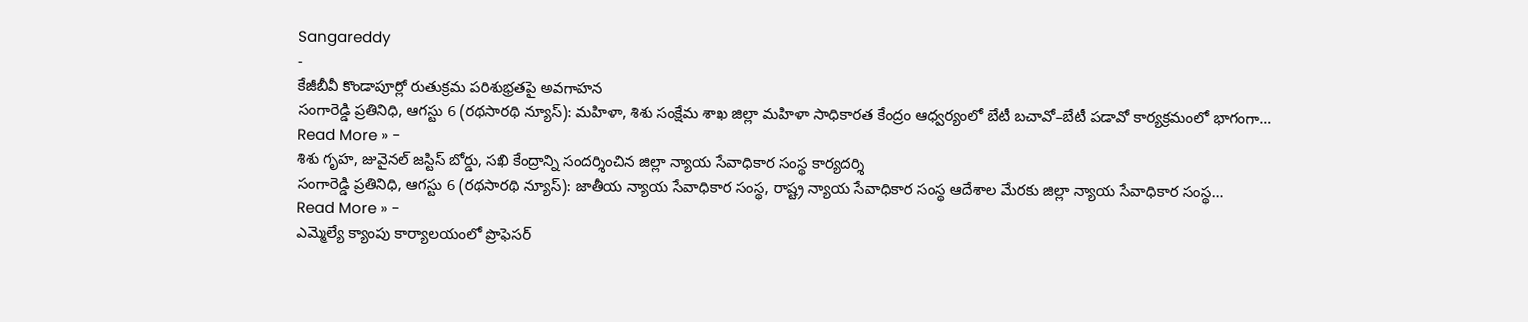Sangareddy
-
కేజీబీవీ కొండాపూర్లో రుతుక్రమ పరిశుభ్రతపై అవగాహన
సంగారెడ్డి ప్రతినిధి, ఆగస్టు 6 (రథసారథి న్యూస్): మహిళా, శిశు సంక్షేమ శాఖ జిల్లా మహిళా సాధికారత కేంద్రం ఆధ్వర్యంలో బేటీ బచావో–బేటీ పడావో కార్యక్రమంలో భాగంగా…
Read More » -
శిశు గృహ, జువైనల్ జస్టిస్ బోర్డు, సఖి కేంద్రాన్ని సందర్శించిన జిల్లా న్యాయ సేవాధికార సంస్థ కార్యదర్శి
సంగారెడ్డి ప్రతినిధి, ఆగస్టు 6 (రథసారథి న్యూస్): జాతీయ న్యాయ సేవాధికార సంస్థ, రాష్ట్ర న్యాయ సేవాధికార సంస్థ ఆదేశాల మేరకు జిల్లా న్యాయ సేవాధికార సంస్థ…
Read More » -
ఎమ్మెల్యే క్యాంపు కార్యాలయంలో ప్రొఫెసర్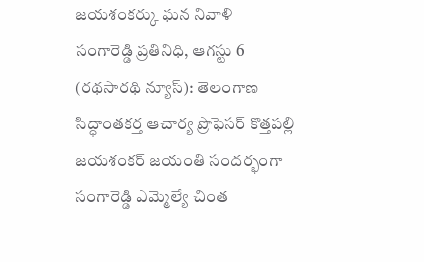జయశంకర్కు ఘన నివాళి
సంగారెడ్డి ప్రతినిధి, ఆగస్టు 6 (రథసారథి న్యూస్): తెలంగాణ సిద్ధాంతకర్త ఆచార్య ప్రొఫెసర్ కొత్తపల్లి జయశంకర్ జయంతి సందర్భంగా సంగారెడ్డి ఎమ్మెల్యే చింత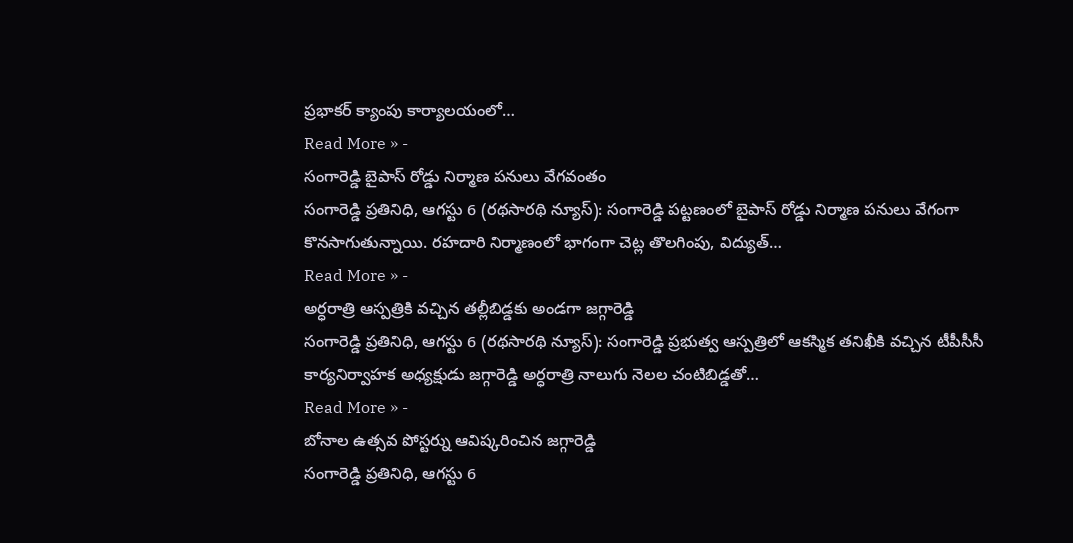ప్రభాకర్ క్యాంపు కార్యాలయంలో…
Read More » -
సంగారెడ్డి బైపాస్ రోడ్డు నిర్మాణ పనులు వేగవంతం
సంగారెడ్డి ప్రతినిధి, ఆగస్టు 6 (రథసారథి న్యూస్): సంగారెడ్డి పట్టణంలో బైపాస్ రోడ్డు నిర్మాణ పనులు వేగంగా కొనసాగుతున్నాయి. రహదారి నిర్మాణంలో భాగంగా చెట్ల తొలగింపు, విద్యుత్…
Read More » -
అర్ధరాత్రి ఆస్పత్రికి వచ్చిన తల్లీబిడ్డకు అండగా జగ్గారెడ్డి
సంగారెడ్డి ప్రతినిధి, ఆగస్టు 6 (రథసారథి న్యూస్): సంగారెడ్డి ప్రభుత్వ ఆస్పత్రిలో ఆకస్మిక తనిఖీకి వచ్చిన టీపీసీసీ కార్యనిర్వాహక అధ్యక్షుడు జగ్గారెడ్డి అర్ధరాత్రి నాలుగు నెలల చంటిబిడ్డతో…
Read More » -
బోనాల ఉత్సవ పోస్టర్ను ఆవిష్కరించిన జగ్గారెడ్డి
సంగారెడ్డి ప్రతినిధి, ఆగస్టు 6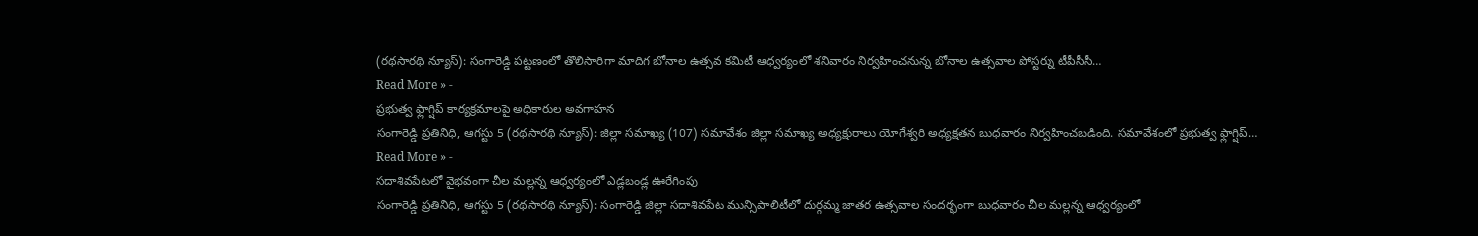(రథసారథి న్యూస్): సంగారెడ్డి పట్టణంలో తొలిసారిగా మాదిగ బోనాల ఉత్సవ కమిటీ ఆధ్వర్యంలో శనివారం నిర్వహించనున్న బోనాల ఉత్సవాల పోస్టర్ను టీపీసీసీ…
Read More » -
ప్రభుత్వ ఫ్లాగ్షిప్ కార్యక్రమాలపై అధికారుల అవగాహన
సంగారెడ్డి ప్రతినిధి, ఆగస్టు 5 (రథసారథి న్యూస్): జిల్లా సమాఖ్య (107) సమావేశం జిల్లా సమాఖ్య అధ్యక్షురాలు యోగేశ్వరి అధ్యక్షతన బుధవారం నిర్వహించబడింది. సమావేశంలో ప్రభుత్వ ఫ్లాగ్షిప్…
Read More » -
సదాశివపేటలో వైభవంగా చీల మల్లన్న ఆధ్వర్యంలో ఎడ్లబండ్ల ఊరేగింపు
సంగారెడ్డి ప్రతినిధి, ఆగస్టు 5 (రథసారథి న్యూస్): సంగారెడ్డి జిల్లా సదాశివపేట మున్సిపాలిటీలో దుర్గమ్మ జాతర ఉత్సవాల సందర్భంగా బుధవారం చీల మల్లన్న ఆధ్వర్యంలో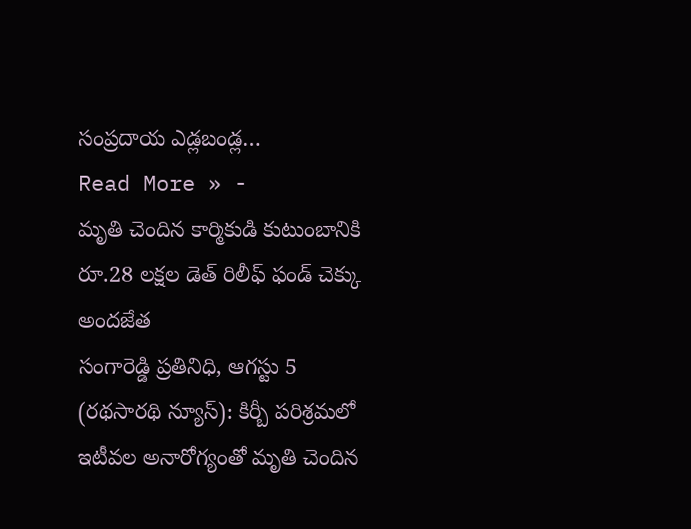సంప్రదాయ ఎడ్లబండ్ల…
Read More » -
మృతి చెందిన కార్మికుడి కుటుంబానికి రూ.28 లక్షల డెత్ రిలీఫ్ ఫండ్ చెక్కు అందజేత
సంగారెడ్డి ప్రతినిధి, ఆగస్టు 5 (రథసారథి న్యూస్): కిర్బీ పరిశ్రమలో ఇటీవల అనారోగ్యంతో మృతి చెందిన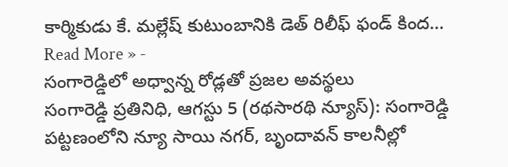కార్మికుడు కే. మల్లేష్ కుటుంబానికి డెత్ రిలీఫ్ ఫండ్ కింద…
Read More » -
సంగారెడ్డిలో అధ్వాన్న రోడ్లతో ప్రజల అవస్థలు
సంగారెడ్డి ప్రతినిధి, ఆగస్టు 5 (రథసారథి న్యూస్): సంగారెడ్డి పట్టణంలోని న్యూ సాయి నగర్, బృందావన్ కాలనీల్లో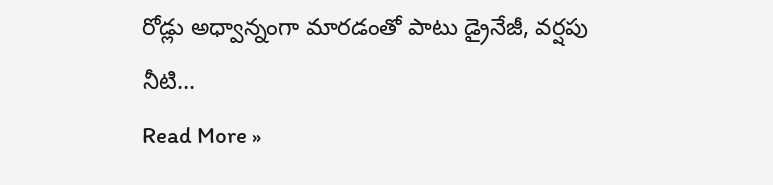రోడ్లు అధ్వాన్నంగా మారడంతో పాటు డ్రైనేజీ, వర్షపు నీటి…
Read More »